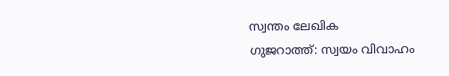സ്വന്തം ലേഖിക
ഗുജറാത്ത്: സ്വയം വിവാഹം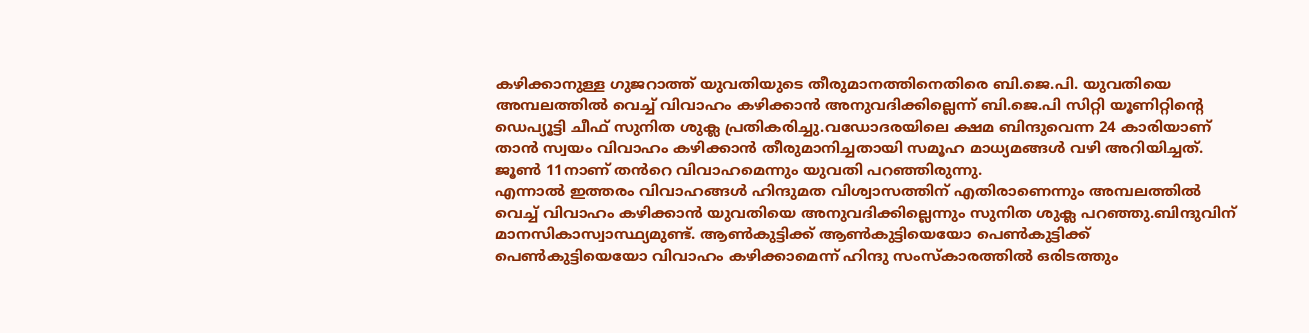കഴിക്കാനുള്ള ഗുജറാത്ത് യുവതിയുടെ തീരുമാനത്തിനെതിരെ ബി.ജെ.പി. യുവതിയെ അമ്പലത്തിൽ വെച്ച് വിവാഹം കഴിക്കാൻ അനുവദിക്കില്ലെന്ന് ബി.ജെ.പി സിറ്റി യൂണിറ്റിന്റെ ഡെപ്യൂട്ടി ചീഫ് സുനിത ശുക്ല പ്രതികരിച്ചു.വഡോദരയിലെ ക്ഷമ ബിന്ദുവെന്ന 24 കാരിയാണ് താൻ സ്വയം വിവാഹം കഴിക്കാൻ തീരുമാനിച്ചതായി സമൂഹ മാധ്യമങ്ങൾ വഴി അറിയിച്ചത്. ജൂൺ 11നാണ് തൻറെ വിവാഹമെന്നും യുവതി പറഞ്ഞിരുന്നു.
എന്നാൽ ഇത്തരം വിവാഹങ്ങൾ ഹിന്ദുമത വിശ്വാസത്തിന് എതിരാണെന്നും അമ്പലത്തിൽ വെച്ച് വിവാഹം കഴിക്കാൻ യുവതിയെ അനുവദിക്കില്ലെന്നും സുനിത ശുക്ല പറഞ്ഞു.ബിന്ദുവിന് മാനസികാസ്വാസ്ഥ്യമുണ്ട്. ആൺകുട്ടിക്ക് ആൺകുട്ടിയെയോ പെൺകുട്ടിക്ക് പെൺകുട്ടിയെയോ വിവാഹം കഴിക്കാമെന്ന് ഹിന്ദു സംസ്കാരത്തിൽ ഒരിടത്തും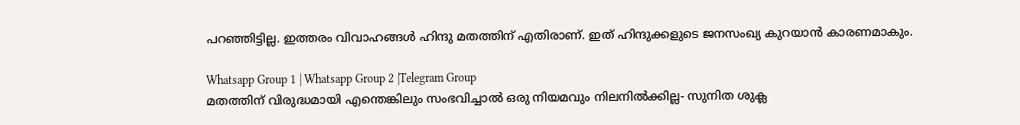പറഞ്ഞിട്ടില്ല. ഇത്തരം വിവാഹങ്ങൾ ഹിന്ദു മതത്തിന് എതിരാണ്. ഇത് ഹിന്ദുക്കളുടെ ജനസംഖ്യ കുറയാൻ കാരണമാകും.

Whatsapp Group 1 | Whatsapp Group 2 |Telegram Group
മതത്തിന് വിരുദ്ധമായി എന്തെങ്കിലും സംഭവിച്ചാൽ ഒരു നിയമവും നിലനിൽക്കില്ല- സുനിത ശുക്ല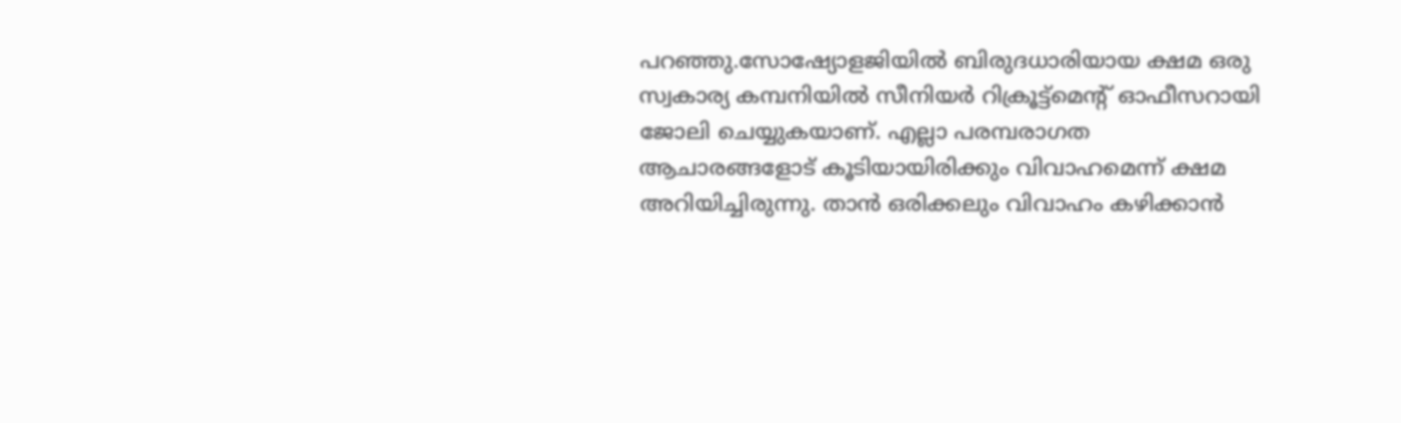പറഞ്ഞു.സോഷ്യോളജിയിൽ ബിരുദധാരിയായ ക്ഷമ ഒരു സ്വകാര്യ കമ്പനിയിൽ സീനിയർ റിക്രൂട്ട്മെന്റ് ഓഫീസറായി ജോലി ചെയ്യുകയാണ്. എല്ലാ പരമ്പരാഗത ആചാരങ്ങളോട് കൂടിയായിരിക്കും വിവാഹമെന്ന് ക്ഷമ അറിയിച്ചിരുന്നു. താൻ ഒരിക്കലും വിവാഹം കഴിക്കാൻ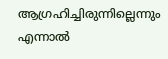ആഗ്രഹിച്ചിരുന്നില്ലെന്നും എന്നാൽ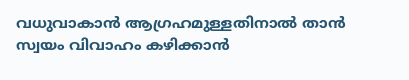വധുവാകാൻ ആഗ്രഹമുള്ളതിനാൽ താൻ സ്വയം വിവാഹം കഴിക്കാൻ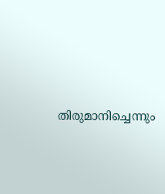തിരുമാനിച്ചെന്നും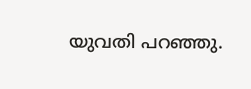യുവതി പറഞ്ഞു.